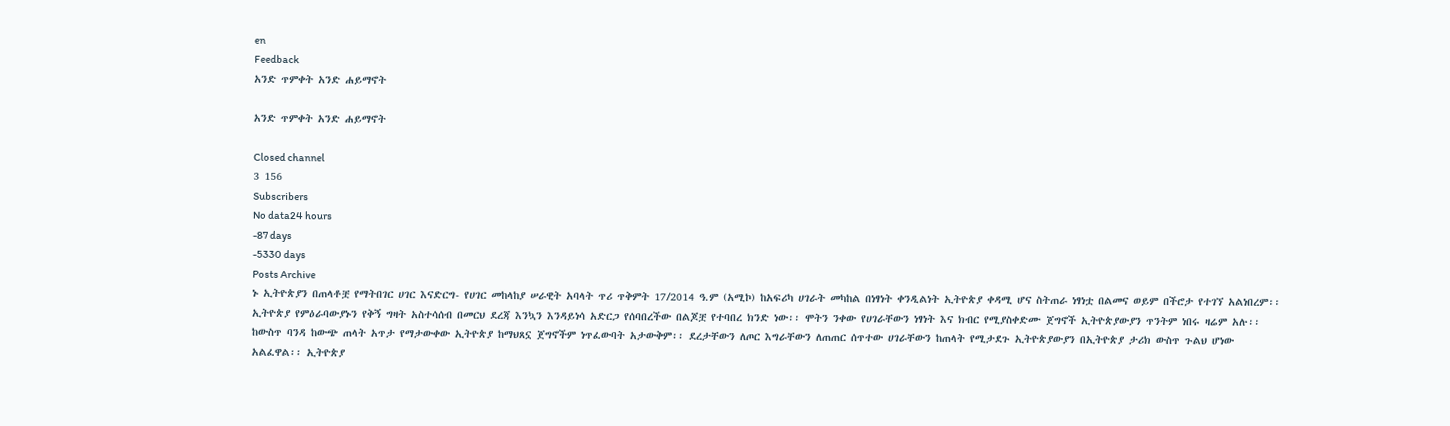en
Feedback
አንድ ጥምቀት አንድ ሐይማኖት

አንድ ጥምቀት አንድ ሐይማኖት

Closed channel
3 156
Subscribers
No data24 hours
-87 days
-5330 days
Posts Archive
ኑ ኢትዮጵያን በጠላቶቿ የማትበገር ሀገር እናድርግ- የሀገር መከላከያ ሠራዊት አባላት ጥሪ ጥቅምት 17/2014 ዓ.ም (አሚኮ) ከአፍሪካ ሀገራት መካከል በነፃነት ቀንዲልነት ኢትዮጵያ ቀዳሚ ሆና ስትጠራ ነፃነቷ በልመና ወይም በችሮታ የተገኘ አልነበረም፡፡ ኢትዮጵያ የምዕራባውያኑን የቅኝ ግዛት አስተሳሰብ በመርህ ደረጃ እንኳን እንዳይነሳ አድርጋ የሰባበረችው በልጆቿ የተባበረ ክንድ ነው፡፡ ሞትን ንቀው የሀገራቸውን ነፃነት እና ክብር የሚያስቀድሙ ጀግኖች ኢትዮጵያውያን ጥንትም ነበሩ ዛሬም አሉ፡፡ ከውስጥ ባንዳ ከውጭ ጠላት አጥታ የማታውቀው ኢትዮጵያ ከማህጸኗ ጀግኖችም ነጥፈውባት አታውቅም፡፡ ደረታቸውን ለጦር እግራቸውን ለጠጠር ሰጥተው ሀገራቸውን ከጠላት የሚታደጉ ኢትዮጵያውያን በኢትዮጵያ ታሪክ ውስጥ ጉልህ ሆነው አልፈዋል፡፡ ኢትዮጵያ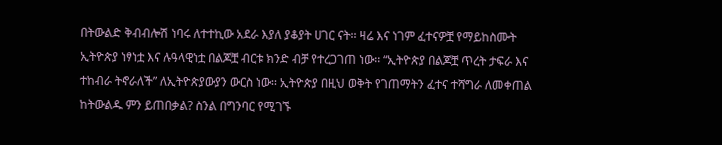በትውልድ ቅብብሎሽ ነባሩ ለተተኪው አደራ እያለ ያቆያት ሀገር ናት፡፡ ዛሬ እና ነገም ፈተናዎቿ የማይከስሙት ኢትዮጵያ ነፃነቷ እና ሉዓላዊነቷ በልጆቿ ብርቱ ክንድ ብቻ የተረጋገጠ ነው፡፡ “ኢትዮጵያ በልጆቿ ጥረት ታፍራ እና ተከብራ ትኖራለች” ለኢትዮጵያውያን ውርስ ነው፡፡ ኢትዮጵያ በዚህ ወቅት የገጠማትን ፈተና ተሻግራ ለመቀጠል ከትውልዱ ምን ይጠበቃል? ስንል በግንባር የሚገኙ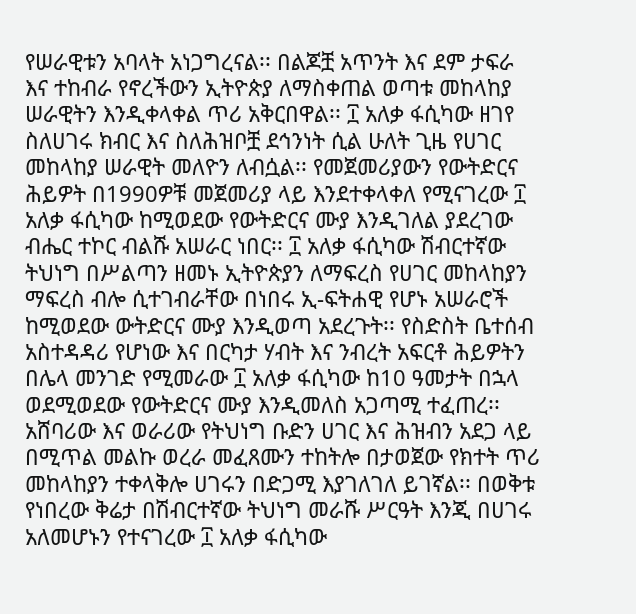የሠራዊቱን አባላት አነጋግረናል፡፡ በልጆቿ አጥንት እና ደም ታፍራ እና ተከብራ የኖረችውን ኢትዮጵያ ለማስቀጠል ወጣቱ መከላከያ ሠራዊትን እንዲቀላቀል ጥሪ አቅርበዋል፡፡ ፲ አለቃ ፋሲካው ዘገየ ስለሀገሩ ክብር እና ስለሕዝቦቿ ደኅንነት ሲል ሁለት ጊዜ የሀገር መከላከያ ሠራዊት መለዮን ለብሷል፡፡ የመጀመሪያውን የውትድርና ሕይዎት በ1990ዎቹ መጀመሪያ ላይ እንደተቀላቀለ የሚናገረው ፲ አለቃ ፋሲካው ከሚወደው የውትድርና ሙያ እንዲገለል ያደረገው ብሔር ተኮር ብልሹ አሠራር ነበር፡፡ ፲ አለቃ ፋሲካው ሽብርተኛው ትህነግ በሥልጣን ዘመኑ ኢትዮጵያን ለማፍረስ የሀገር መከላከያን ማፍረስ ብሎ ሲተገብራቸው በነበሩ ኢ-ፍትሐዊ የሆኑ አሠራሮች ከሚወደው ውትድርና ሙያ እንዲወጣ አደረጉት፡፡ የስድስት ቤተሰብ አስተዳዳሪ የሆነው እና በርካታ ሃብት እና ንብረት አፍርቶ ሕይዎትን በሌላ መንገድ የሚመራው ፲ አለቃ ፋሲካው ከ10 ዓመታት በኋላ ወደሚወደው የውትድርና ሙያ እንዲመለስ አጋጣሚ ተፈጠረ፡፡ አሸባሪው እና ወራሪው የትህነግ ቡድን ሀገር እና ሕዝብን አደጋ ላይ በሚጥል መልኩ ወረራ መፈጸሙን ተከትሎ በታወጀው የክተት ጥሪ መከላከያን ተቀላቅሎ ሀገሩን በድጋሚ እያገለገለ ይገኛል፡፡ በወቅቱ የነበረው ቅሬታ በሽብርተኛው ትህነግ መራሹ ሥርዓት እንጂ በሀገሩ አለመሆኑን የተናገረው ፲ አለቃ ፋሲካው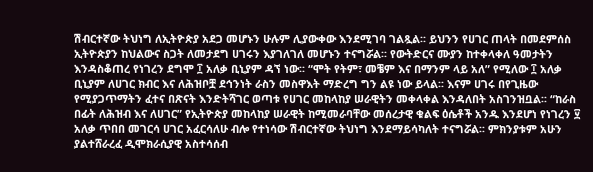ሽብርተኛው ትህነግ ለኢትዮጵያ አደጋ መሆኑን ሁሉም ሊያውቀው እንደሚገባ ገልጿል፡፡ ይህንን የሀገር ጠላት በመደምሰስ ኢትዮጵያን ከህልውና ስጋት ለመታደግ ሀገሩን እያገለገለ መሆኑን ተናግሯል፡፡ የውትድርና ሙያን ከተቀላቀለ ዓመታትን እንዳስቆጠረ የነገረን ደግሞ ፲ አለቃ ቢኒያም ዳኘ ነው፡፡ “ሞት የትም፣ መቼም እና በማንም ላይ አለ” የሚለው ፲ አለቃ ቢኒያም ለሀገር ክብር እና ለሕዝቦቿ ደኅንነት ራስን መስዋእት ማድረግ ግን ልዩ ነው ይላል፡፡ እናም ሀገሩ በየጊዜው የሚያጋጥማትን ፈተና በጽናት እንድትሻገር ወጣቱ የሀገር መከላከያ ሠራዊትን መቀላቀል እንዳለበት አስገንዝቧል፡፡ “ከራስ በፊት ለሕዝብ እና ለሀገር” የኢትዮጵያ መከላከያ ሠራዊት ከሚመራባቸው መሰረታዊ ቁልፍ ዕሴቶች አንዱ እንደሆነ የነገረን ፶ አለቃ ጥበበ መገርሳ ሀገር አፈርሳለሁ ብሎ የተነሳው ሽብርተኛው ትህነግ እንደማይሳካለት ተናግሯል፡፡ ምክንያቱም አሁን ያልተሸራረፈ ዲሞክራሲያዊ አስተሳሰብ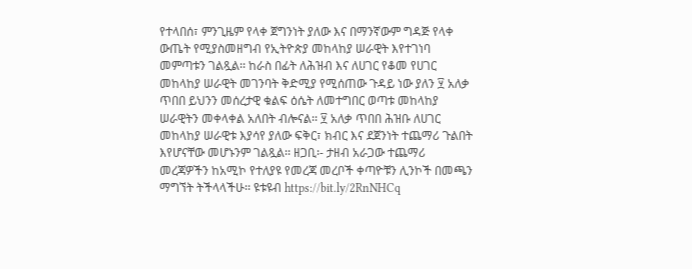የተላበሰ፣ ምንጊዜም የላቀ ጀግንነት ያለው እና በማንኛውም ግዳጅ የላቀ ውጤት የሚያስመዘግብ የኢትዮጵያ መከላከያ ሠራዊት እየተገነባ መምጣቱን ገልጿል፡፡ ከራስ በፊት ለሕዝብ እና ለሀገር የቆመ የሀገር መከላከያ ሠራዊት መገንባት ቅድሚያ የሚሰጠው ጉዳይ ነው ያለን ፶ አለቃ ጥበበ ይህንን መሰረታዊ ቁልፍ ዕሴት ለመተግበር ወጣቱ መከላከያ ሠራዊትን መቀላቀል አለበት ብሎናል፡፡ ፶ አለቃ ጥበበ ሕዝቡ ለሀገር መከላከያ ሠራዊቱ እያሳየ ያለው ፍቅር፣ ክብር እና ደጀንነት ተጨማሪ ጉልበት እየሆናቸው መሆኑንም ገልጿል፡፡ ዘጋቢ፡- ታዘብ አራጋው ተጨማሪ መረጃዎችን ከአሚኮ የተለያዩ የመረጃ መረቦች ቀጣዮቹን ሊንኮች በመጫን ማግኘት ትችላላችሁ፡፡ ዩቱዩብ https://bit.ly/2RnNHCq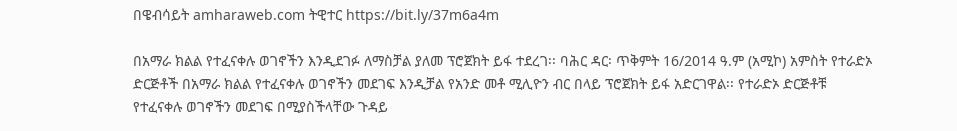በዌብሳይት amharaweb.com ትዊተር https://bit.ly/37m6a4m

በአማራ ክልል የተፈናቀሉ ወገኖችን እንዲደገፉ ለማስቻል ያለመ ፕሮጀክት ይፋ ተደረገ፡፡ ባሕር ዳር፡ ጥቅምት 16/2014 ዓ.ም (አሚኮ) አምስት የተራድኦ ድርጅቶች በአማራ ክልል የተፈናቀሉ ወገኖችን መደገፍ እንዲቻል የአንድ መቶ ሚሊዮን ብር በላይ ፕሮጀክት ይፋ አድርገዋል፡፡ የተራድኦ ድርጅቶቹ የተፈናቀሉ ወገኖችን መደገፍ በሚያስችላቸው ጉዳይ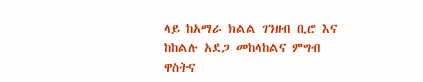ላይ ከአማራ ክልል ገንዘብ ቢሮ እና ከከልሉ አደጋ መከላከልና ምግብ ዋስትና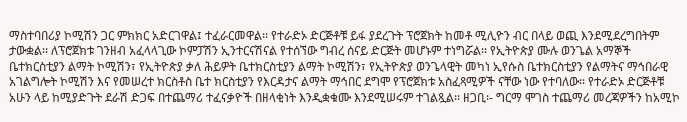ማስተባበሪያ ኮሚሽን ጋር ምክክር አድርገዋል፤ ተፈራርመዋል፡፡ የተራድኦ ድርጅቶቹ ይፋ ያደረጉት ፕሮጀክት ከመቶ ሚሊዮን ብር በላይ ወጪ እንደሚደረግበትም ታውቋል፡፡ ለፕሮጀክቱ ገንዘብ አፈላላጊው ኮምፓሽን ኢንተርናሽናል የተሰኘው ግብረ ሰናይ ድርጅት መሆኑም ተነግሯል፡፡ የኢትዮጵያ ሙሉ ወንጌል አማኞች ቤተክርስቲያን ልማት ኮሚሽን፣ የኢትዮጵያ ቃለ ሕይዎት ቤተክርስቲያን ልማት ኮሚሽን፣ የኢትዮጵያ ወንጌላዊት መካነ ኢየሱስ ቤተክርስቲያን የልማትና ማኅበራዊ አገልግሎት ኮሚሽን እና የመሠረተ ክርስቶስ ቤተ ክርስቲያን የእርዳታና ልማት ማኅበር ደግሞ የፕሮጀክቱ አስፈጻሚዎች ናቸው ነው የተባለው፡፡ የተራድኦ ድርጅቶቹ አሁን ላይ ከሚያድጉት ደራሽ ድጋፍ በተጨማሪ ተፈናቃዮች በዘላቂነት እንዲቋቁሙ እንደሚሠሩም ተገልጿል፡፡ ዘጋቢ፡- ግርማ ሞገስ ተጨማሪ መረጃዎችን ከአሚኮ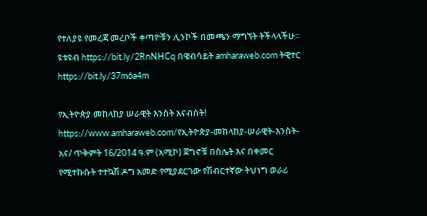የተለያዩ የመረጃ መረቦች ቀጣዮቹን ሊንኮች በመጫን ማግኘት ትችላላችሁ፡፡ ዩቱዩብ https://bit.ly/2RnNHCq በዌብሳይት amharaweb.com ትዊተር https://bit.ly/37m6a4m

የኢትዮጵያ መከላከያ ሠራዊት እንስት አናብስት! https://www.amharaweb.com/የኢትዮጵያ-መከላከያ-ሠራዊት-እንስት-አና/ ጥቅምት 16/2014 ዓ.ም (አሚኮ) ጀግኖቹ በስሌት እና በቀመር የሚተኩሱት ተተኳሽ ዶግ አመድ የሚያደርገው የሽብርተኛው ትህነግ ወራሪ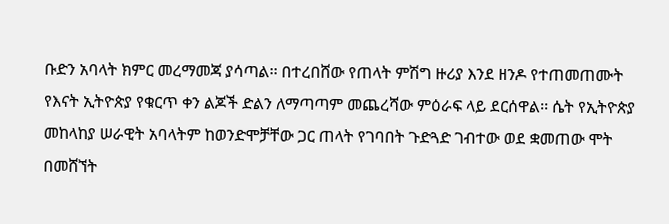ቡድን አባላት ክምር መረማመጃ ያሳጣል፡፡ በተረበሸው የጠላት ምሽግ ዙሪያ እንደ ዘንዶ የተጠመጠሙት የእናት ኢትዮጵያ የቁርጥ ቀን ልጆች ድልን ለማጣጣም መጨረሻው ምዕራፍ ላይ ደርሰዋል፡፡ ሴት የኢትዮጵያ መከላከያ ሠራዊት አባላትም ከወንድሞቻቸው ጋር ጠላት የገባበት ጉድጓድ ገብተው ወደ ቋመጠው ሞት በመሸኘት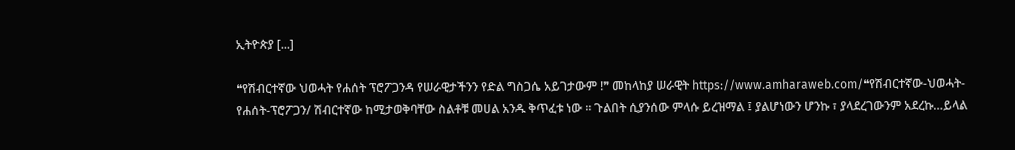ኢትዮጵያ [...]

❝የሽብርተኛው ህወሓት የሐሰት ፕሮፖጋንዳ የሠራዊታችንን የድል ግስጋሴ አይገታውም !❞ መከላከያ ሠራዊት https://www.amharaweb.com/❝የሽብርተኛው-ህወሓት-የሐሰት-ፕሮፖጋን/ ሽብርተኛው ከሚታወቅባቸው ስልቶቹ መሀል አንዱ ቅጥፈቱ ነው ፡፡ ጉልበት ሲያንሰው ምላሱ ይረዝማል ፤ ያልሆነውን ሆንኩ ፣ ያላደረገውንም አደረኩ…ይላል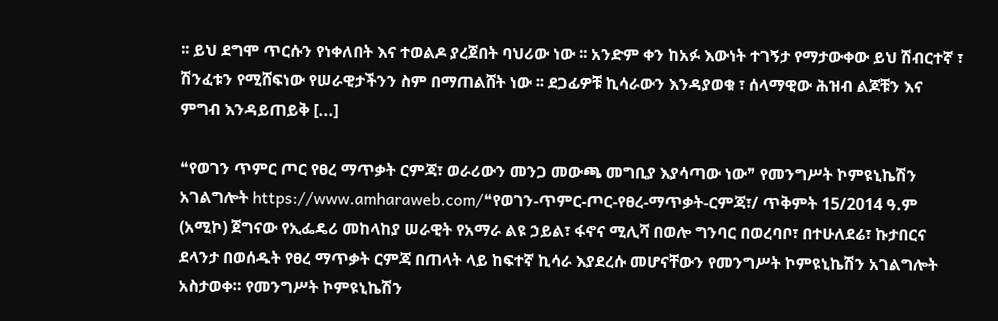፡፡ ይህ ደግሞ ጥርሱን የነቀለበት እና ተወልዶ ያረጀበት ባህሪው ነው ፡፡ አንድም ቀን ከአፉ እውነት ተገኝታ የማታውቀው ይህ ሽብርተኛ ፣ ሽንፈቱን የሚሸፍነው የሠራዊታችንን ስም በማጠልሸት ነው ፡፡ ደጋፊዎቹ ኪሳራውን እንዳያወቁ ፣ ሰላማዊው ሕዝብ ልጆቹን እና ምግብ እንዳይጠይቅ [...]

❝የወገን ጥምር ጦር የፀረ ማጥቃት ርምጃ፣ ወራሪውን መንጋ መውጫ መግቢያ እያሳጣው ነው❞ የመንግሥት ኮምዩኒኬሽን አገልግሎት https://www.amharaweb.com/❝የወገን-ጥምር-ጦር-የፀረ-ማጥቃት-ርምጃ፣/ ጥቅምት 15/2014 ዓ.ም (አሚኮ) ጀግናው የኢፌዴሪ መከላከያ ሠራዊት የአማራ ልዩ ኃይል፣ ፋኖና ሚሊሻ በወሎ ግንባር በወረባቦ፣ በተሁለደሬ፣ ኩታበርና ደላንታ በወሰዱት የፀረ ማጥቃት ርምጃ በጠላት ላይ ከፍተኛ ኪሳራ እያደረሱ መሆናቸውን የመንግሥት ኮምዩኒኬሽን አገልግሎት አስታወቀ። የመንግሥት ኮምዩኒኬሽን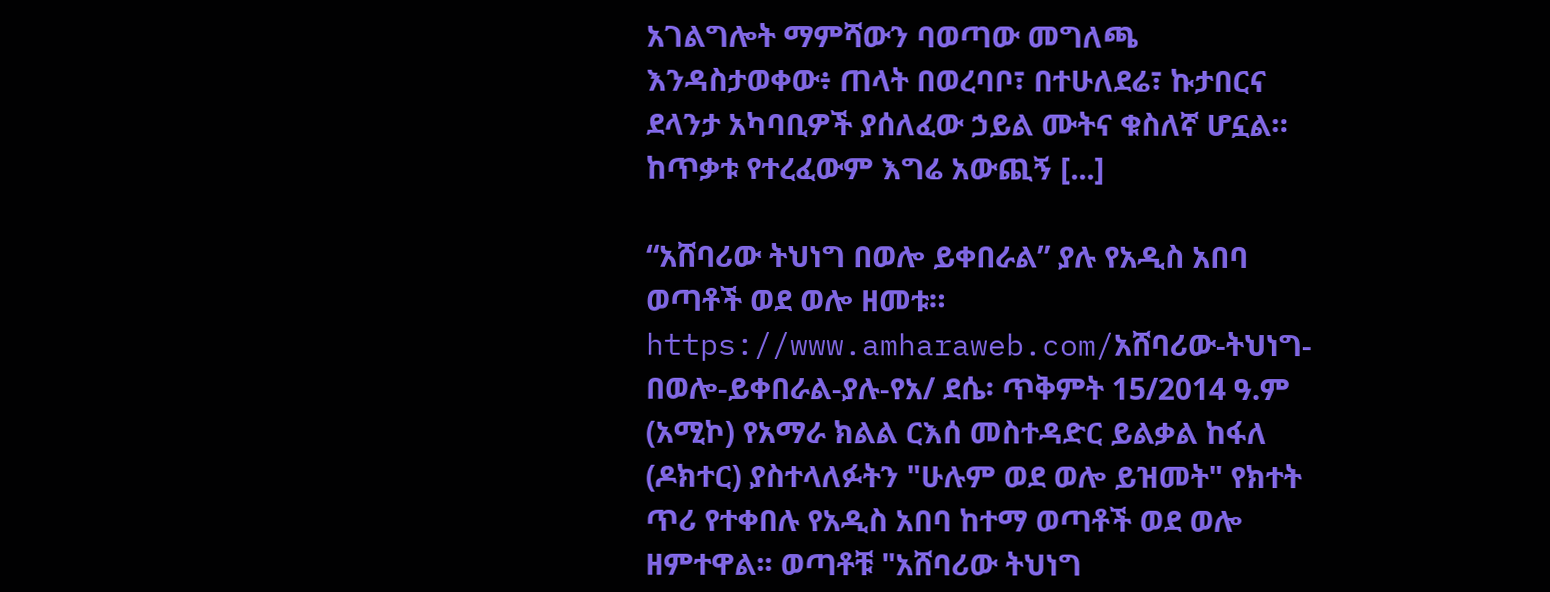አገልግሎት ማምሻውን ባወጣው መግለጫ እንዳስታወቀው፥ ጠላት በወረባቦ፣ በተሁለደሬ፣ ኩታበርና ደላንታ አካባቢዎች ያሰለፈው ኃይል ሙትና ቁስለኛ ሆኗል። ከጥቃቱ የተረፈውም እግሬ አውጪኝ [...]

“አሸባሪው ትህነግ በወሎ ይቀበራል” ያሉ የአዲስ አበባ ወጣቶች ወደ ወሎ ዘመቱ። https://www.amharaweb.com/አሸባሪው-ትህነግ-በወሎ-ይቀበራል-ያሉ-የአ/ ደሴ፡ ጥቅምት 15/2014 ዓ.ም (አሚኮ) የአማራ ክልል ርእሰ መስተዳድር ይልቃል ከፋለ (ዶክተር) ያስተላለፉትን "ሁሉም ወደ ወሎ ይዝመት" የክተት ጥሪ የተቀበሉ የአዲስ አበባ ከተማ ወጣቶች ወደ ወሎ ዘምተዋል፡፡ ወጣቶቹ "አሸባሪው ትህነግ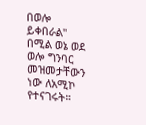በወሎ ይቀበራል" በሚል ወኔ ወደ ወሎ ግንባር መዝመታቸውን ነው ለአሚኮ የተናገሩት።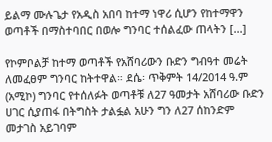ይልማ ሙሉጌታ የአዲስ አበባ ከተማ ነዋሪ ሲሆን የከተማዋን ወጣቶች በማስተባበር በወሎ ግንባር ተሰልፈው ጠላትን [...]

የኮምቦልቻ ከተማ ወጣቶች የአሸባሪውን ቡድን ግብዓተ መሬት ለመፈፀም ግንባር ከትተዋል። ደሴ፡ ጥቅምት 14/2014 ዓ.ም (አሚኮ) ግንባር የተሰለፉት ወጣቶቹ ለ27 ዓመታት አሸባሪው ቡድን ሀገር ሲያጠፋ በትግስት ታልፏል አሁን ግን ለ27 ሰከንድም መታገስ አይገባም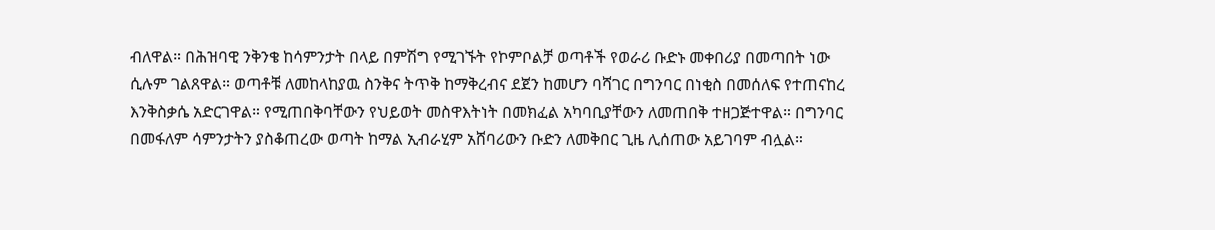ብለዋል። በሕዝባዊ ንቅንቄ ከሳምንታት በላይ በምሽግ የሚገኙት የኮምቦልቻ ወጣቶች የወራሪ ቡድኑ መቀበሪያ በመጣበት ነው ሲሉም ገልጸዋል። ወጣቶቹ ለመከላከያዉ ስንቅና ትጥቅ ከማቅረብና ደጀን ከመሆን ባሻገር በግንባር በነቂስ በመሰለፍ የተጠናከረ እንቅስቃሴ አድርገዋል። የሚጠበቅባቸውን የህይወት መስዋእትነት በመክፈል አካባቢያቸውን ለመጠበቅ ተዘጋጅተዋል። በግንባር በመፋለም ሳምንታትን ያስቆጠረው ወጣት ከማል ኢብራሂም አሸባሪውን ቡድን ለመቅበር ጊዜ ሊሰጠው አይገባም ብሏል።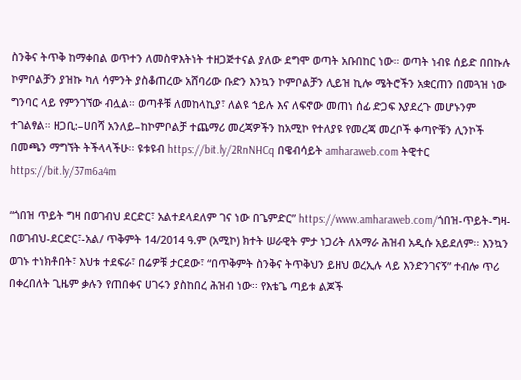ስንቅና ትጥቅ ከማቀበል ወጥተን ለመስዋእትነት ተዘጋጅተናል ያለው ደግሞ ወጣት አቡበከር ነው። ወጣት ነብዩ ሰይድ በበኩሉ ኮምቦልቻን ያዝኩ ካለ ሳምንት ያስቆጠረው አሸባሪው ቡድን እንኳን ኮምቦልቻን ሊይዝ ኪሎ ሜትሮችን አቋርጠን በመጓዝ ነው ግንባር ላይ የምንገኘው ብሏል። ወጣቶቹ ለመከላኪያ፣ ለልዩ ኀይሉ እና ለፍኖው መጠነ ሰፊ ድጋፍ እያደረጉ መሆኑንም ተገልፃል። ዘጋቢ:–ሀበሻ አንለይ–ከኮምቦልቻ ተጨማሪ መረጃዎችን ከአሚኮ የተለያዩ የመረጃ መረቦች ቀጣዮቹን ሊንኮች በመጫን ማግኘት ትችላላችሁ፡፡ ዩቱዩብ https://bit.ly/2RnNHCq በዌብሳይት amharaweb.com ትዊተር https://bit.ly/37m6a4m

“ጎበዝ ጥይት ግዛ በወገብህ ደርድር፣ አልተደላደለም ገና ነው በጌምድር” https://www.amharaweb.com/ጎበዝ-ጥይት-ግዛ-በወገብህ-ደርድር፣-አል/ ጥቅምት 14/2014 ዓ.ም (አሚኮ) ክተት ሠራዊት ምታ ነጋሪት ለአማራ ሕዝብ አዲሱ አይደለም፡፡ እንኳን ወገኑ ተነክቶበት፣ እህቱ ተደፍራ፣ በሬዎቹ ታርደው፣ “በጥቅምት ስንቅና ትጥቅህን ይዘህ ወረኢሉ ላይ እንድንገናኝ” ተብሎ ጥሪ በቀረበለት ጊዜም ቃሉን የጠበቀና ሀገሩን ያስከበረ ሕዝብ ነው፡፡ የእቴጌ ጣይቱ ልጆች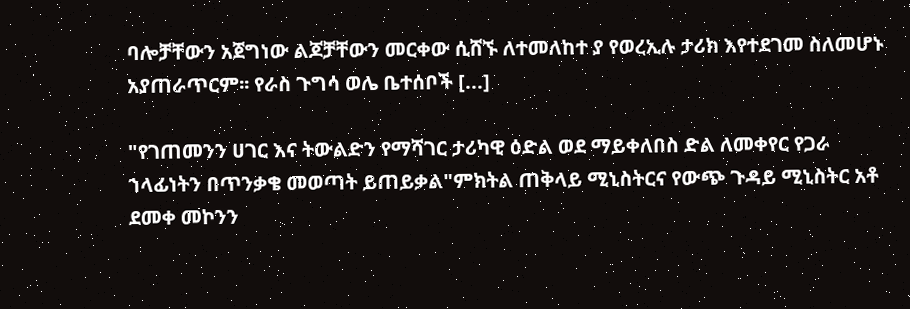ባሎቻቸውን አጀግነው ልጆቻቸውን መርቀው ሲሸኙ ለተመለከተ ያ የወረኢሉ ታሪክ እየተደገመ ስለመሆኑ አያጠራጥርም፡፡ የራስ ጉግሳ ወሌ ቤተሰቦች [...]

"የገጠመንን ሀገር እና ትውልድን የማሻገር ታሪካዊ ዕድል ወደ ማይቀለበስ ድል ለመቀየር የጋራ ኀላፊነትን በጥንቃቄ መወጣት ይጠይቃል"ምክትል ጠቅላይ ሚኒስትርና የውጭ ጉዳይ ሚኒስትር አቶ ደመቀ መኮንን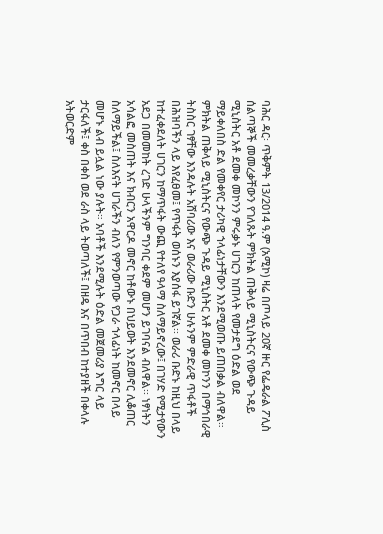ባሕር ዳር፡ ጥቅምት 13/2014 ዓ.ም (አሚኮ) ዛሬ በጦላይ 20ኛ ዙር የፌዴራል ፖሊስ ሰልጣኞች መመረቃቸውን የገለጹት ምክትል ጠቅላይ ሚኒስትርና የውጭ ጉዳይ ሚኒስትር አቶ ደመቀ መኮንን ምሩቃኑ ሀገርን ከጠላት የመታደግ ዕድል ወደ ማይቀለበስ ድል የመቀየር ታሪካዊ ኀላፊነታቸውን እንደሚወጡ ይጠበቃል ብለዋል። ምክትል ጠቅላይ ሚኒስትርና የውጭ ጉዳይ ሚኒስትር አቶ ደመቀ መኮንን በማኅበራዊ ትስስር ገፃቸው እንዳሉት አሸባሪው እና ወራሪው ቡድን ሁሉንም ምድራዊ ጥፋቶች በሕዝባችን ላይ እየፈፀመ፤ የጥፋት ወሰኑን እያሰፋ ይገኛል፡፡ ወራሪ ቡድኑ ከዚህ በላይ ከተፈቀደለት ሀገርን ከማጥፋት ውጪ የተለየ ዓላማ ስለማይኖረው፤ በገሃድ የሚታየውን አደጋ በመመከት ረገድ ሁላችንም ግንባር ቀደም መሆን ይገባናል ብለዋል፡፡ ነፃነትን አሳልፎ መስጠት እና ክብርን አዋርዶ መኖር ከቶውኑ በህይወት እንደመኖር ሊቆጠር ስለማይችል፤ ስለእናት ሀገራችን ብለን የምንወጣው የጋራ ኀላፊነት ከመኖር በላይ መሆኑ ልብ ይሏል ነው ያሉት። አባቶች እንደሚሉት ዕድል መጀመሪያ እግር ላይ ታርፋለች፤ ቀስ በቀስ ወደ ራስ ላይ ትወጣለች፤ በዘዴ እና በጥበብ ከተያዘች በቀላሉ አትወርድም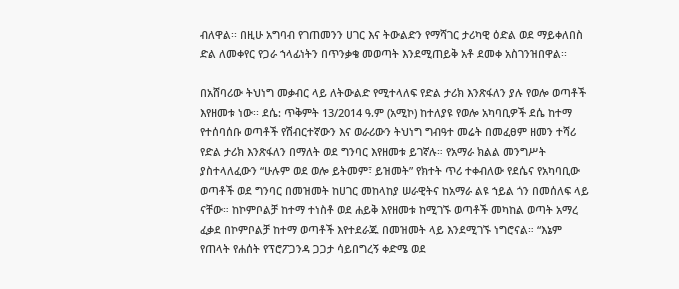ብለዋል፡፡ በዚሁ አግባብ የገጠመንን ሀገር እና ትውልድን የማሻገር ታሪካዊ ዕድል ወደ ማይቀለበስ ድል ለመቀየር የጋራ ኀላፊነትን በጥንቃቄ መወጣት እንደሚጠይቅ አቶ ደመቀ አስገንዝበዋል፡፡

በአሸባሪው ትህነግ መቃብር ላይ ለትውልድ የሚተላለፍ የድል ታሪክ እንጽፋለን ያሉ የወሎ ወጣቶች እየዘመቱ ነው፡፡ ደሴ: ጥቅምት 13/2014 ዓ.ም (አሚኮ) ከተለያዩ የወሎ አካባቢዎች ደሴ ከተማ የተሰባሰቡ ወጣቶች የሽብርተኛውን እና ወራሪውን ትህነግ ግብዓተ መሬት በመፈፀም ዘመን ተሻሪ የድል ታሪክ እንጽፋለን በማለት ወደ ግንባር እየዘመቱ ይገኛሉ። የአማራ ክልል መንግሥት ያስተላለፈውን “ሁሉም ወደ ወሎ ይትመም፣ ይዝመት” የክተት ጥሪ ተቀብለው የደሴና የአካባቢው ወጣቶች ወደ ግንባር በመዝመት ከሀገር መከላከያ ሠራዊትና ከአማራ ልዩ ኀይል ጎን በመሰለፍ ላይ ናቸው። ከኮምቦልቻ ከተማ ተነስቶ ወደ ሐይቅ እየዘመቱ ከሚገኙ ወጣቶች መካከል ወጣት አማረ ፈቃደ በኮምቦልቻ ከተማ ወጣቶች እየተደራጁ በመዝመት ላይ እንደሚገኙ ነግሮናል። “እኔም የጠላት የሐሰት የፕሮፖጋንዳ ጋጋታ ሳይበግረኝ ቀድሜ ወደ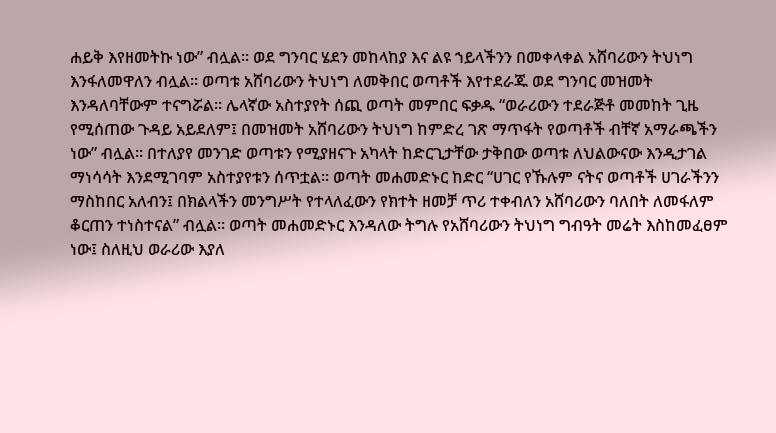ሐይቅ እየዘመትኩ ነው” ብሏል። ወደ ግንባር ሄደን መከላከያ እና ልዩ ኀይላችንን በመቀላቀል አሸባሪውን ትህነግ እንፋለመዋለን ብሏል። ወጣቱ አሸባሪውን ትህነግ ለመቅበር ወጣቶች እየተደራጁ ወደ ግንባር መዝመት እንዳለባቸውም ተናግሯል። ሌላኛው አስተያየት ሰጪ ወጣት መምበር ፍቃዱ “ወራሪውን ተደራጅቶ መመከት ጊዜ የሚሰጠው ጉዳይ አይደለም፤ በመዝመት አሸባሪውን ትህነግ ከምድረ ገጽ ማጥፋት የወጣቶች ብቸኛ አማራጫችን ነው” ብሏል። በተለያየ መንገድ ወጣቱን የሚያዘናጉ አካላት ከድርጊታቸው ታቅበው ወጣቱ ለህልውናው እንዲታገል ማነሳሳት እንደሚገባም አስተያየቱን ሰጥቷል። ወጣት መሐመድኑር ከድር “ሀገር የኹሉም ናትና ወጣቶች ሀገራችንን ማስከበር አለብን፤ በክልላችን መንግሥት የተላለፈውን የክተት ዘመቻ ጥሪ ተቀብለን አሸባሪውን ባለበት ለመፋለም ቆርጠን ተነስተናል” ብሏል። ወጣት መሐመድኑር እንዳለው ትግሉ የአሸባሪውን ትህነግ ግብዓት መሬት እስከመፈፀም ነው፤ ስለዚህ ወራሪው እያለ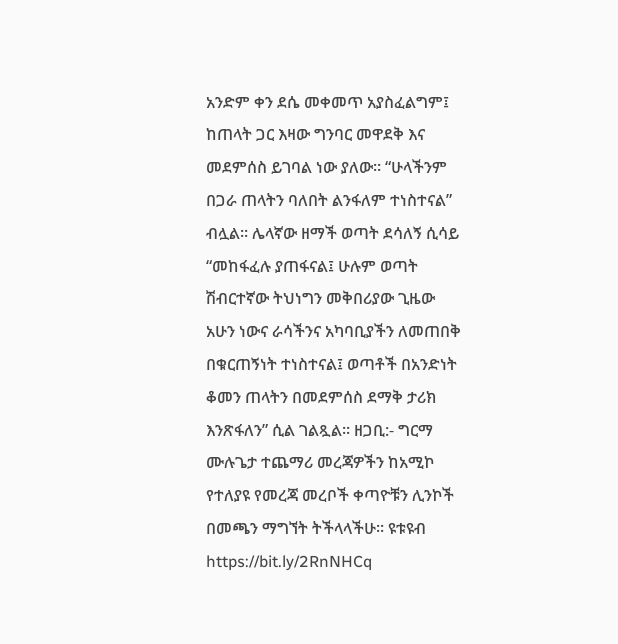አንድም ቀን ደሴ መቀመጥ አያስፈልግም፤ ከጠላት ጋር እዛው ግንባር መዋደቅ እና መደምሰስ ይገባል ነው ያለው። “ሁላችንም በጋራ ጠላትን ባለበት ልንፋለም ተነስተናል” ብሏል፡፡ ሌላኛው ዘማች ወጣት ደሳለኝ ሲሳይ “መከፋፈሉ ያጠፋናል፤ ሁሉም ወጣት ሽብርተኛው ትህነግን መቅበሪያው ጊዜው አሁን ነውና ራሳችንና አካባቢያችን ለመጠበቅ በቁርጠኝነት ተነስተናል፤ ወጣቶች በአንድነት ቆመን ጠላትን በመደምሰስ ደማቅ ታሪክ እንጽፋለን” ሲል ገልጿል፡፡ ዘጋቢ:- ግርማ ሙሉጌታ ተጨማሪ መረጃዎችን ከአሚኮ የተለያዩ የመረጃ መረቦች ቀጣዮቹን ሊንኮች በመጫን ማግኘት ትችላላችሁ፡፡ ዩቱዩብ https://bit.ly/2RnNHCq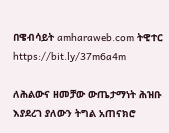በዌብሳይት amharaweb.com ትዊተር https://bit.ly/37m6a4m

ለሕልውና ዘመቻው ውጤታማነት ሕዝቡ እያደረገ ያለውን ትግል አጠናክሮ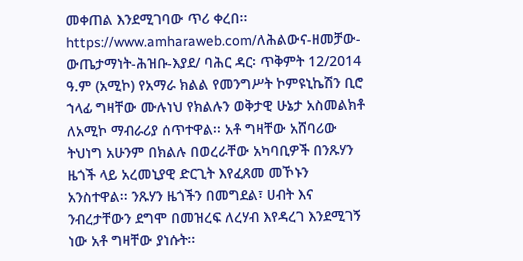መቀጠል እንደሚገባው ጥሪ ቀረበ፡፡ https://www.amharaweb.com/ለሕልውና-ዘመቻው-ውጤታማነት-ሕዝቡ-እያደ/ ባሕር ዳር፡ ጥቅምት 12/2014 ዓ.ም (አሚኮ) የአማራ ክልል የመንግሥት ኮምዩኒኬሽን ቢሮ ኀላፊ ግዛቸው ሙሉነህ የክልሉን ወቅታዊ ሁኔታ አስመልክቶ ለአሚኮ ማብራሪያ ሰጥተዋል፡፡ አቶ ግዛቸው አሸባሪው ትህነግ አሁንም በክልሉ በወረራቸው አካባቢዎች በንጹሃን ዜጎች ላይ አረመኒያዊ ድርጊት እየፈጸመ መኾኑን አንስተዋል፡፡ ንጹሃን ዜጎችን በመግደል፣ ሀብት እና ንብረታቸውን ደግሞ በመዝረፍ ለረሃብ እየዳረገ እንደሚገኝ ነው አቶ ግዛቸው ያነሱት፡፡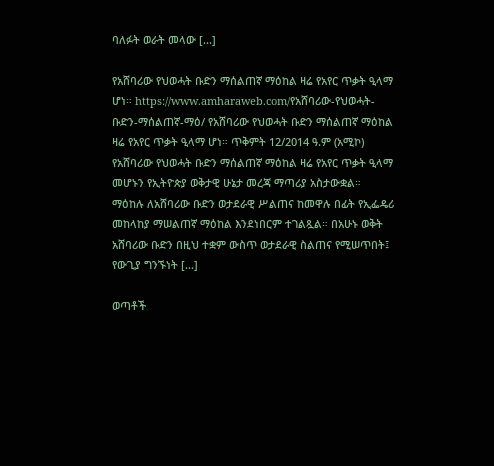ባለፉት ወራት መላው [...]

የአሸባሪው የህወሓት ቡድን ማሰልጠኛ ማዕከል ዛሬ የአየር ጥቃት ዒላማ ሆነ። https://www.amharaweb.com/የአሸባሪው-የህወሓት-ቡድን-ማሰልጠኛ-ማዕ/ የአሸባሪው የህወሓት ቡድን ማሰልጠኛ ማዕከል ዛሬ የአየር ጥቃት ዒላማ ሆነ። ጥቅምት 12/2014 ዓ.ም (አሚኮ) የአሸባሪው የህወሓት ቡድን ማሰልጠኛ ማዕከል ዛሬ የአየር ጥቃት ዒላማ መሆኑን የኢትዮጵያ ወቅታዊ ሁኔታ መረጃ ማጣሪያ አስታውቋል። ማዕከሉ ለአሸባሪው ቡድን ወታደራዊ ሥልጠና ከመዋሉ በፊት የኢፌዴሪ መከላከያ ማሠልጠኛ ማዕከል እንደነበርም ተገልጿል። በአሁኑ ወቅት አሸባሪው ቡድን በዚህ ተቋም ውስጥ ወታደራዊ ስልጠና የሚሠጥበት፤ የውጊያ ግንኙነት [...]

ወጣቶች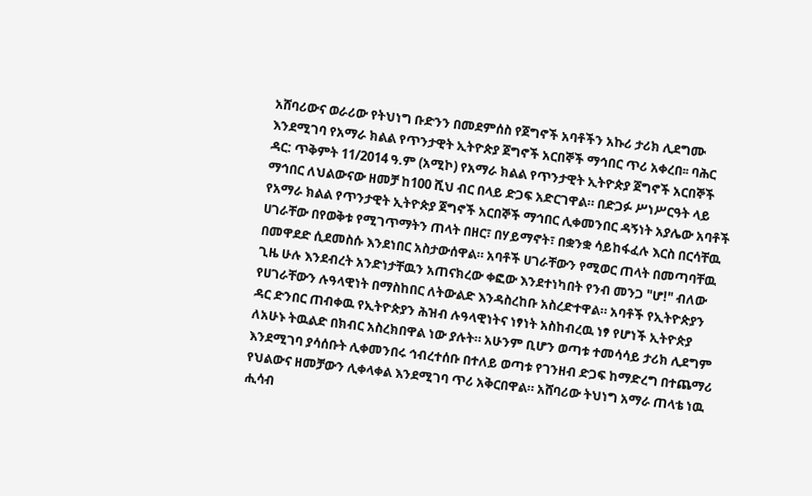አሸባሪውና ወራሪው የትህነግ ቡድንን በመደምሰስ የጀግኖች አባቶችን አኩሪ ታሪክ ሊደግሙ እንደሚገባ የአማራ ክልል የጥንታዊት ኢትዮጵያ ጀግኖች አርበኞች ማኅበር ጥሪ አቀረበ፡፡ ባሕር ዳር: ጥቅምት 11/2014 ዓ.ም (አሚኮ) የአማራ ክልል የጥንታዊት ኢትዮጵያ ጀግኖች አርበኞች ማኅበር ለህልውናው ዘመቻ ከ100 ሺህ ብር በላይ ድጋፍ አድርገዋል። በድጋፉ ሥነሥርዓት ላይ የአማራ ክልል የጥንታዊት ኢትዮጵያ ጀግኖች አርበኞች ማኅበር ሊቀመንበር ዳኝነት አያሌው አባቶች ሀገራቸው በየወቅቱ የሚገጥማትን ጠላት በዘር፣ በሃይማኖት፣ በቋንቋ ሳይከፋፈሉ እርስ በርሳቸዉ በመዋደድ ሲደመስሱ እንደነበር አስታውሰዋል። አባቶች ሀገራቸውን የሚወር ጠላት በመጣባቸዉ ጊዜ ሁሉ እንደብረት አንድነታቸዉን አጠናክረው ቀፎው እንደተነካበት የንብ መንጋ "ሆ!" ብለው የሀገራቸውን ሉዓላዊነት በማስከበር ለትውልድ እንዳስረከቡ አስረድተዋል። አባቶች የኢትዮጵያን ዳር ድንበር ጠብቀዉ የኢትዮጵያን ሕዝብ ሉዓላዊነትና ነፃነት አስከብረዉ ነፃ የሆነች ኢትዮጵያ ለአሁኑ ትዉልድ በክብር አስረክበዋል ነው ያሉት። አሁንም ቢሆን ወጣቱ ተመሳሳይ ታሪክ ሊደግም እንደሚገባ ያሳሰቡት ሊቀመንበሩ ኅብረተሰቡ በተለይ ወጣቱ የገንዘብ ድጋፍ ከማድረግ በተጨማሪ የህልውና ዘመቻውን ሊቀላቀል እንደሚገባ ጥሪ አቅርበዋል። አሸባሪው ትህነግ አማራ ጠላቴ ነዉ ሒሳብ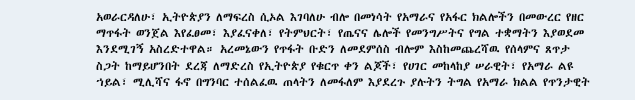አወራርዳለሁ፣ ኢትዮጵያን ለማፍረስ ሲኦል እገባለሁ ብሎ በመነሳት የአማራና የአፋር ክልሎችን በመውረር የዘር ማጥፋት ወንጀል እየፈፀመ፣ እያፈናቀለ፣ የትምህርት፣ የጤናና ሌሎች የመንግሥትና የግል ተቋማትን እያወደመ እንደሚገኝ አስረድተዋል። አረመኔውን የጥፋት ቡድን ለመደምሰስ ብሎም እስከመጨረሻዉ የሰላምና ጸጥታ ስጋት ከማይሆንበት ደረጃ ለማድረስ የኢትዮጵያ የቁርጥ ቀን ልጆች፣ የሀገር መከላከያ ሠራዊት፣ የአማራ ልዩ ኀይል፣ ሚሊሻና ፋኖ በግንባር ተሰልፈዉ ጠላትን ለመፋለም እያደረጉ ያሉትን ትግል የአማራ ክልል የጥንታዊት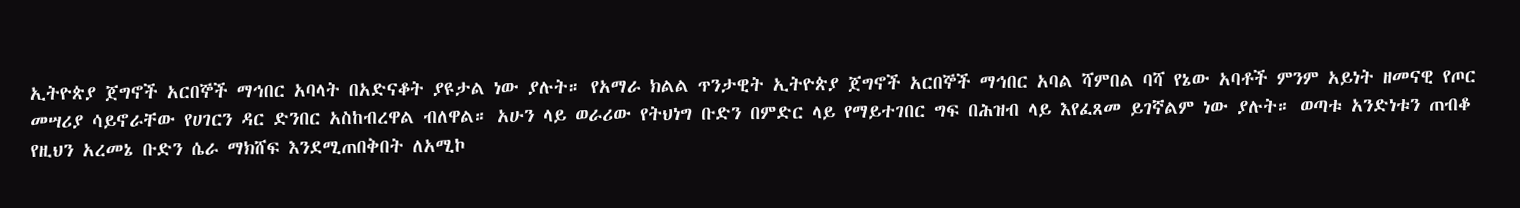ኢትዮጵያ ጀግኖች አርበኞች ማኅበር አባላት በአድናቆት ያዩታል ነው ያሉት። የአማራ ክልል ጥንታዊት ኢትዮጵያ ጀግኖች አርበኞች ማኅበር አባል ሻምበል ባሻ የኔው አባቶች ምንም አይነት ዘመናዊ የጦር መሣሪያ ሳይኖራቸው የሀገርን ዳር ድንበር አስከብረዋል ብለዋል። አሁን ላይ ወራሪው የትህነግ ቡድን በምድር ላይ የማይተገበር ግፍ በሕዝብ ላይ እየፈጸመ ይገኛልም ነው ያሉት። ወጣቱ አንድነቱን ጠብቆ የዚህን አረመኔ ቡድን ሴራ ማክሸፍ እንደሚጠበቅበት ለአሚኮ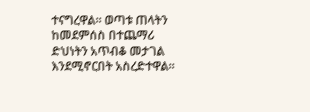ተናግረዋል። ወጣቱ ጠላትን ከመደምሰስ በተጨማሪ ድህነትን አጥብቆ መታገል እንደሚኖርበት አስረድተዋል።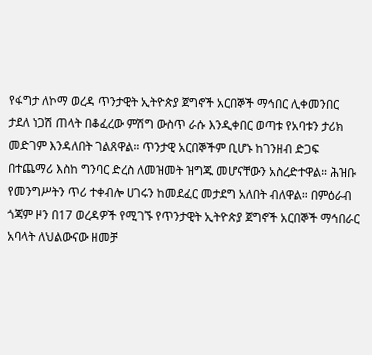የፋግታ ለኮማ ወረዳ ጥንታዊት ኢትዮጵያ ጀግኖች አርበኞች ማኅበር ሊቀመንበር ታደለ ነጋሽ ጠላት በቆፈረው ምሽግ ውስጥ ራሱ እንዲቀበር ወጣቱ የአባቱን ታሪክ መድገም እንዳለበት ገልጸዋል። ጥንታዊ አርበኞችም ቢሆኑ ከገንዘብ ድጋፍ በተጨማሪ እስከ ግንባር ድረስ ለመዝመት ዝግጁ መሆናቸውን አስረድተዋል። ሕዝቡ የመንግሥትን ጥሪ ተቀብሎ ሀገሩን ከመደፈር መታደግ አለበት ብለዋል። በምዕራብ ጎጃም ዞን በ17 ወረዳዎች የሚገኙ የጥንታዊት ኢትዮጵያ ጀግኖች አርበኞች ማኅበራር አባላት ለህልውናው ዘመቻ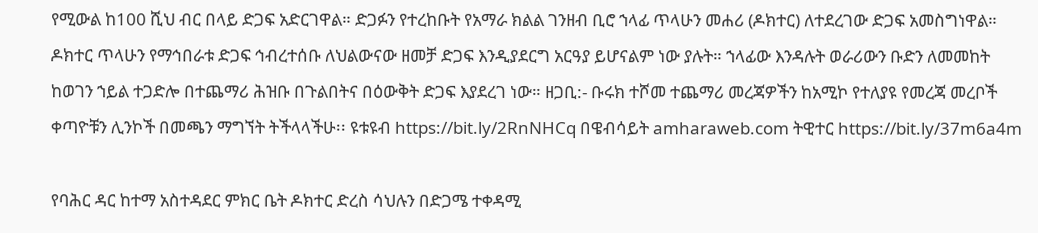የሚውል ከ100 ሺህ ብር በላይ ድጋፍ አድርገዋል። ድጋፉን የተረከቡት የአማራ ክልል ገንዘብ ቢሮ ኀላፊ ጥላሁን መሐሪ (ዶክተር) ለተደረገው ድጋፍ አመስግነዋል። ዶክተር ጥላሁን የማኅበራቱ ድጋፍ ኅብረተሰቡ ለህልውናው ዘመቻ ድጋፍ እንዲያደርግ አርዓያ ይሆናልም ነው ያሉት። ኀላፊው እንዳሉት ወራሪውን ቡድን ለመመከት ከወገን ኀይል ተጋድሎ በተጨማሪ ሕዝቡ በጉልበትና በዕውቅት ድጋፍ እያደረገ ነው። ዘጋቢ:- ቡሩክ ተሾመ ተጨማሪ መረጃዎችን ከአሚኮ የተለያዩ የመረጃ መረቦች ቀጣዮቹን ሊንኮች በመጫን ማግኘት ትችላላችሁ፡፡ ዩቱዩብ https://bit.ly/2RnNHCq በዌብሳይት amharaweb.com ትዊተር https://bit.ly/37m6a4m

የባሕር ዳር ከተማ አስተዳደር ምክር ቤት ዶክተር ድረስ ሳህሉን በድጋሜ ተቀዳሚ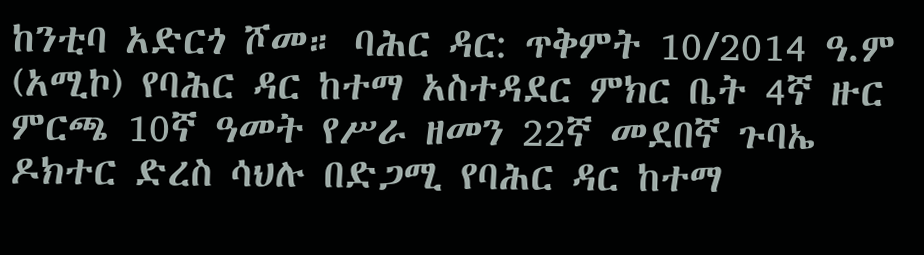ከንቲባ አድርጎ ሾመ። ባሕር ዳር: ጥቅምት 10/2014 ዓ.ም (አሚኮ) የባሕር ዳር ከተማ አስተዳደር ምክር ቤት 4ኛ ዙር ምርጫ 10ኛ ዓመት የሥራ ዘመን 22ኛ መደበኛ ጉባኤ ዶክተር ድረስ ሳህሉ በድጋሚ የባሕር ዳር ከተማ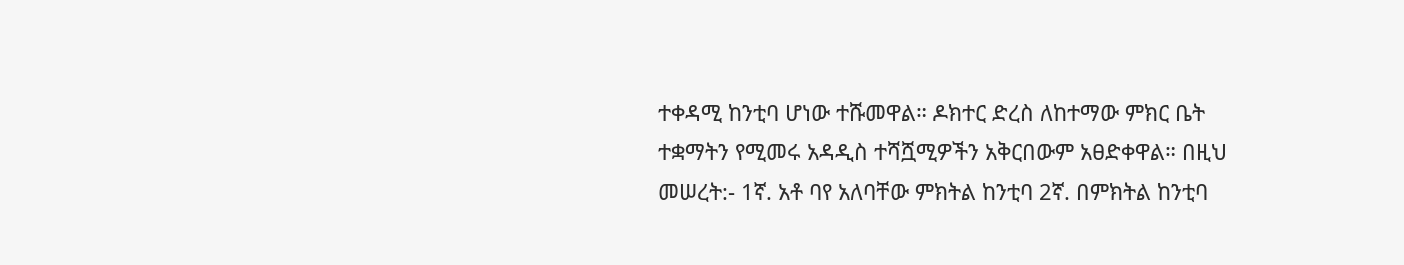ተቀዳሚ ከንቲባ ሆነው ተሹመዋል። ዶክተር ድረስ ለከተማው ምክር ቤት ተቋማትን የሚመሩ አዳዲስ ተሻሿሚዎችን አቅርበውም አፀድቀዋል። በዚህ መሠረት:- 1ኛ. አቶ ባየ አለባቸው ምክትል ከንቲባ 2ኛ. በምክትል ከንቲባ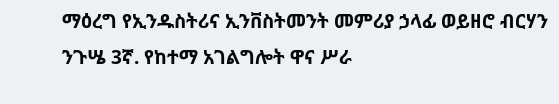ማዕረግ የኢንዱስትሪና ኢንቨስትመንት መምሪያ ኃላፊ ወይዘሮ ብርሃን ንጉሤ 3ኛ. የከተማ አገልግሎት ዋና ሥራ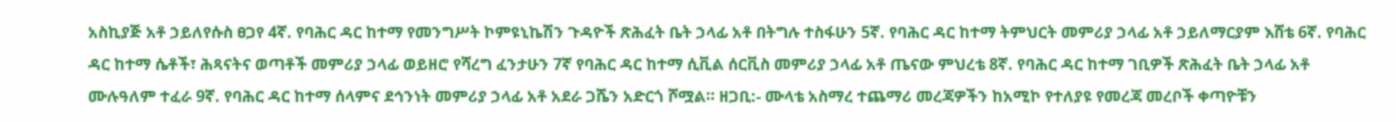አስኪያጅ አቶ ኃይለየሱስ ፀጋየ 4ኛ. የባሕር ዳር ከተማ የመንግሥት ኮምዩኒኬሽን ጉዳዮች ጽሕፈት ቤት ኃላፊ አቶ በትግሉ ተስፋሁን 5ኛ. የባሕር ዳር ከተማ ትምህርት መምሪያ ኃላፊ አቶ ኃይለማርያም እሸቴ 6ኛ. የባሕር ዳር ከተማ ሴቶች፣ ሕጻናትና ወጣቶች መምሪያ ኃላፊ ወይዘሮ የሻረግ ፈንታሁን 7ኛ የባሕር ዳር ከተማ ሲቪል ሰርቪስ መምሪያ ኃላፊ አቶ ጤናው ምህረቴ 8ኛ. የባሕር ዳር ከተማ ገቢዎች ጽሕፈት ቤት ኃላፊ አቶ ሙሉዓለም ተፈራ 9ኛ. የባሕር ዳር ከተማ ሰላምና ደኅንነት መምሪያ ኃላፊ አቶ አደራ ጋሼን አድርጎ ሾሟል። ዘጋቢ:- ሙላቴ አስማረ ተጨማሪ መረጃዎችን ከአሚኮ የተለያዩ የመረጃ መረቦች ቀጣዮቹን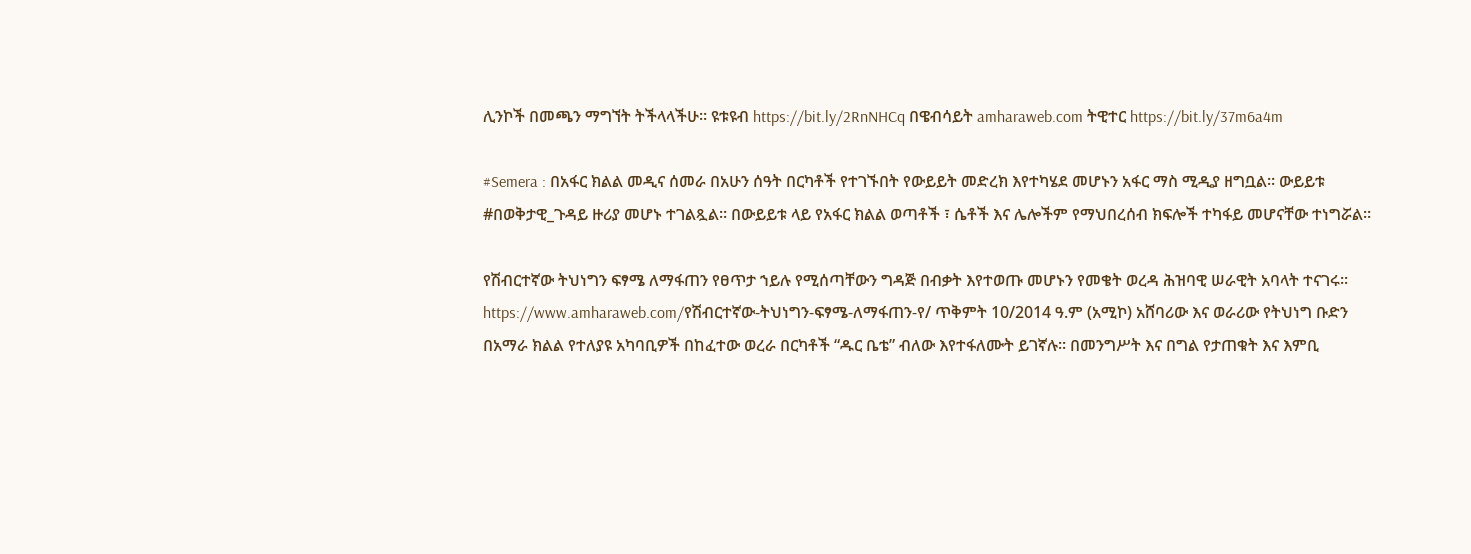ሊንኮች በመጫን ማግኘት ትችላላችሁ፡፡ ዩቱዩብ https://bit.ly/2RnNHCq በዌብሳይት amharaweb.com ትዊተር https://bit.ly/37m6a4m

#Semera : በአፋር ክልል መዲና ሰመራ በአሁን ሰዓት በርካቶች የተገኙበት የውይይት መድረክ እየተካሄደ መሆኑን አፋር ማስ ሚዲያ ዘግቧል። ውይይቱ #በወቅታዊ_ጉዳይ ዙሪያ መሆኑ ተገልጿል። በውይይቱ ላይ የአፋር ክልል ወጣቶች ፣ ሴቶች እና ሌሎችም የማህበረሰብ ክፍሎች ተካፋይ መሆናቸው ተነግሯል።

የሽብርተኛው ትህነግን ፍፃሜ ለማፋጠን የፀጥታ ኀይሉ የሚሰጣቸውን ግዳጅ በብቃት እየተወጡ መሆኑን የመቄት ወረዳ ሕዝባዊ ሠራዊት አባላት ተናገሩ፡፡ https://www.amharaweb.com/የሽብርተኛው-ትህነግን-ፍፃሜ-ለማፋጠን-የ/ ጥቅምት 10/2014 ዓ.ም (አሚኮ) አሸባሪው እና ወራሪው የትህነግ ቡድን በአማራ ክልል የተለያዩ አካባቢዎች በከፈተው ወረራ በርካቶች “ዱር ቤቴ” ብለው እየተፋለሙት ይገኛሉ፡፡ በመንግሥት እና በግል የታጠቁት እና እምቢ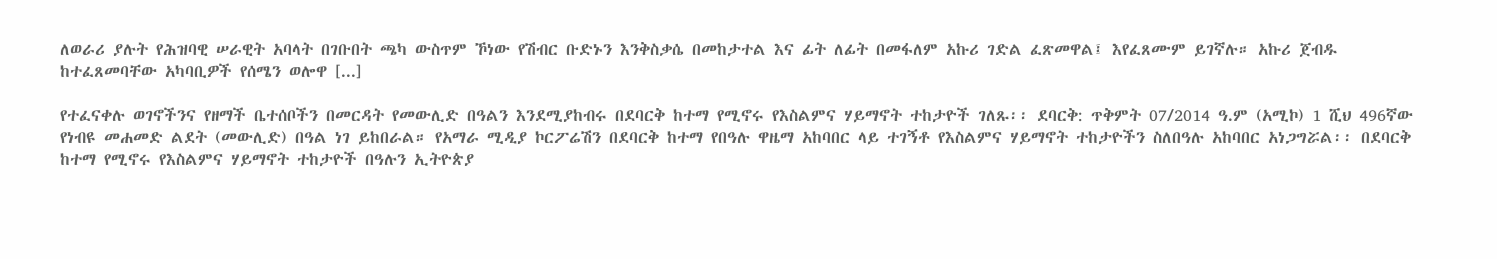ለወራሪ ያሉት የሕዝባዊ ሠራዊት አባላት በገቡበት ጫካ ውስጥም ኾነው የሽብር ቡድኑን እንቅስቃሴ በመከታተል እና ፊት ለፊት በመፋለም አኩሪ ገድል ፈጽመዋል፤ እየፈጸሙም ይገኛሉ። አኩሪ ጀብዱ ከተፈጸመባቸው አካባቢዎች የሰሜን ወሎዋ [...]

የተፈናቀሉ ወገኖችንና የዘማች ቤተሰቦችን በመርዳት የመውሊድ በዓልን እንደሚያከብሩ በደባርቅ ከተማ የሚኖሩ የእስልምና ሃይማኖት ተከታዮች ገለጹ፡፡ ደባርቅ: ጥቅምት 07/2014 ዓ.ም (አሚኮ) 1 ሺህ 496ኛው የነብዩ መሐመድ ልደት (መውሊድ) በዓል ነገ ይከበራል። የአማራ ሚዲያ ኮርፖሬሽን በደባርቅ ከተማ የበዓሉ ዋዜማ አከባበር ላይ ተገኝቶ የእስልምና ሃይማኖት ተከታዮችን ስለበዓሉ አከባበር አነጋግሯል፡፡ በደባርቅ ከተማ የሚኖሩ የእስልምና ሃይማኖት ተከታዮች በዓሉን ኢትዮጵያ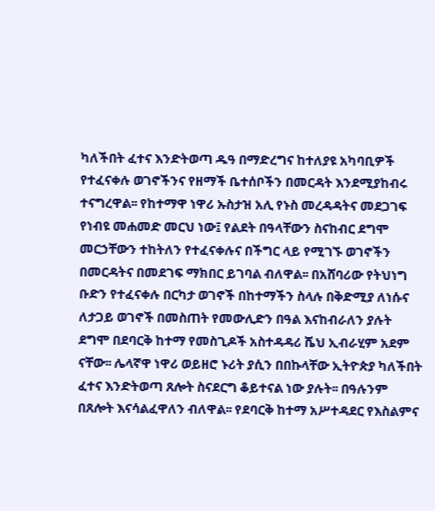ካለችበት ፈተና እንድትወጣ ዱዓ በማድረግና ከተለያዩ አካባቢዎች የተፈናቀሉ ወገኖችንና የዘማች ቤተሰቦችን በመርዳት እንደሚያከብሩ ተናግረዋል፡፡ የከተማዋ ነዋሪ ኡስታዝ አሊ የኑስ መረዳዳትና መደጋገፍ የነብዩ መሐመድ መርህ ነው፤ የልደት በዓላቸውን ስናከብር ደግሞ መርኃቸውን ተከትለን የተፈናቀሉና በችግር ላይ የሚገኙ ወገኖችን በመርዳትና በመደገፍ ማክበር ይገባል ብለዋል፡፡ በአሸባሪው የትህነግ ቡድን የተፈናቀሉ በርካታ ወገኖች በከተማችን ስላሉ በቅድሚያ ለነሱና ለታጋይ ወገኖች በመስጠት የመውሊድን በዓል እናከብራለን ያሉት ደግሞ በደባርቅ ከተማ የመስጊዶች አስተዳዳሪ ሼህ ኢብራሂም አደም ናቸው፡፡ ሌላኛዋ ነዋሪ ወይዘሮ ኑሪት ያሲን በበኩላቸው ኢትዮጵያ ካለችበት ፈተና እንድትወጣ ጸሎት ስናደርግ ቆይተናል ነው ያሉት፡፡ በዓሉንም በጸሎት እናሳልፈዋለን ብለዋል፡፡ የደባርቅ ከተማ አሥተዳደር የእስልምና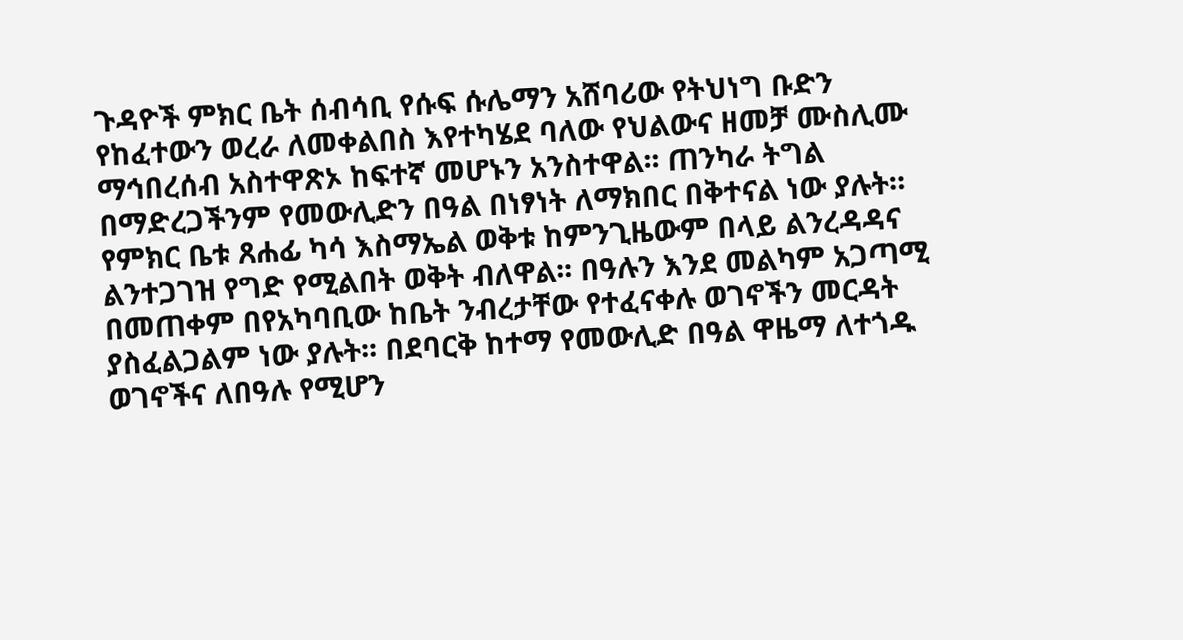ጉዳዮች ምክር ቤት ሰብሳቢ የሱፍ ሱሌማን አሸባሪው የትህነግ ቡድን የከፈተውን ወረራ ለመቀልበስ እየተካሄደ ባለው የህልውና ዘመቻ ሙስሊሙ ማኅበረሰብ አስተዋጽኦ ከፍተኛ መሆኑን አንስተዋል፡፡ ጠንካራ ትግል በማድረጋችንም የመውሊድን በዓል በነፃነት ለማክበር በቅተናል ነው ያሉት። የምክር ቤቱ ጸሐፊ ካሳ እስማኤል ወቅቱ ከምንጊዜውም በላይ ልንረዳዳና ልንተጋገዝ የግድ የሚልበት ወቅት ብለዋል፡፡ በዓሉን እንደ መልካም አጋጣሚ በመጠቀም በየአካባቢው ከቤት ንብረታቸው የተፈናቀሉ ወገኖችን መርዳት ያስፈልጋልም ነው ያሉት፡፡ በደባርቅ ከተማ የመውሊድ በዓል ዋዜማ ለተጎዱ ወገኖችና ለበዓሉ የሚሆን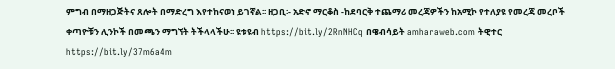ምግብ በማዘጋጅትና ጸሎት በማድረግ እየተከናወነ ይገኛል፡፡ ዘጋቢ፡- አድኖ ማርቆስ -ከደባርቅ ተጨማሪ መረጃዎችን ከአሚኮ የተለያዩ የመረጃ መረቦች ቀጣዮቹን ሊንኮች በመጫን ማግኘት ትችላላችሁ፡፡ ዩቱዩብ https://bit.ly/2RnNHCq በዌብሳይት amharaweb.com ትዊተር https://bit.ly/37m6a4m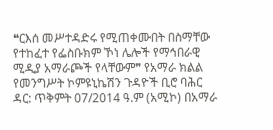❝ርእሰ መሥተዳድሩ የሚጠቀሙበት በስማቸው የተከፈተ የፌስቡክም ኾነ ሌሎች የማኅበራዊ ሚዲያ አማራጮች የላቸውም❞ የአማራ ክልል የመንግሥት ኮምዩኒኬሽን ጉዳዮች ቢሮ ባሕር ዳር: ጥቅምት 07/2014 ዓ.ም (አሚኮ) በአማራ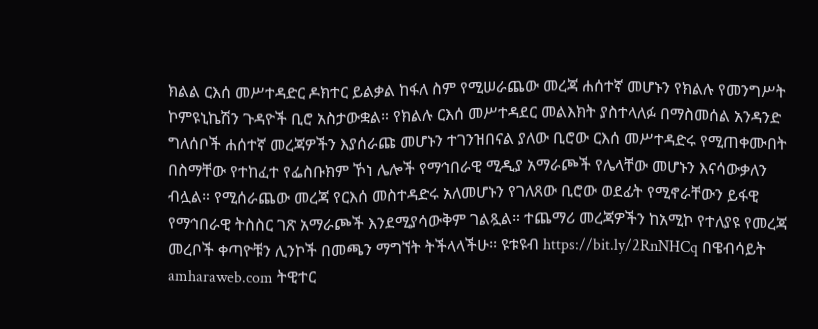ክልል ርእሰ መሥተዳድር ዶክተር ይልቃል ከፋለ ስም የሚሠራጨው መረጃ ሐሰተኛ መሆኑን የክልሉ የመንግሥት ኮምዩኒኬሽን ጉዳዮች ቢሮ አስታውቋል። የክልሉ ርእሰ መሥተዳደር መልእክት ያስተላለፉ በማስመሰል አንዳንድ ግለሰቦች ሐሰተኛ መረጃዎችን እያሰራጩ መሆኑን ተገንዝበናል ያለው ቢሮው ርእሰ መሥተዳድሩ የሚጠቀሙበት በስማቸው የተከፈተ የፌስቡክም ኾነ ሌሎች የማኅበራዊ ሚዲያ አማራጮች የሌላቸው መሆኑን እናሳውቃለን ብሏል። የሚሰራጨው መረጃ የርእሰ መስተዳድሩ አለመሆኑን የገለጸው ቢሮው ወደፊት የሚኖራቸውን ይፋዊ የማኅበራዊ ትስስር ገጽ አማራጮች እንደሚያሳውቅም ገልጿል። ተጨማሪ መረጃዎችን ከአሚኮ የተለያዩ የመረጃ መረቦች ቀጣዮቹን ሊንኮች በመጫን ማግኘት ትችላላችሁ፡፡ ዩቱዩብ https://bit.ly/2RnNHCq በዌብሳይት amharaweb.com ትዊተር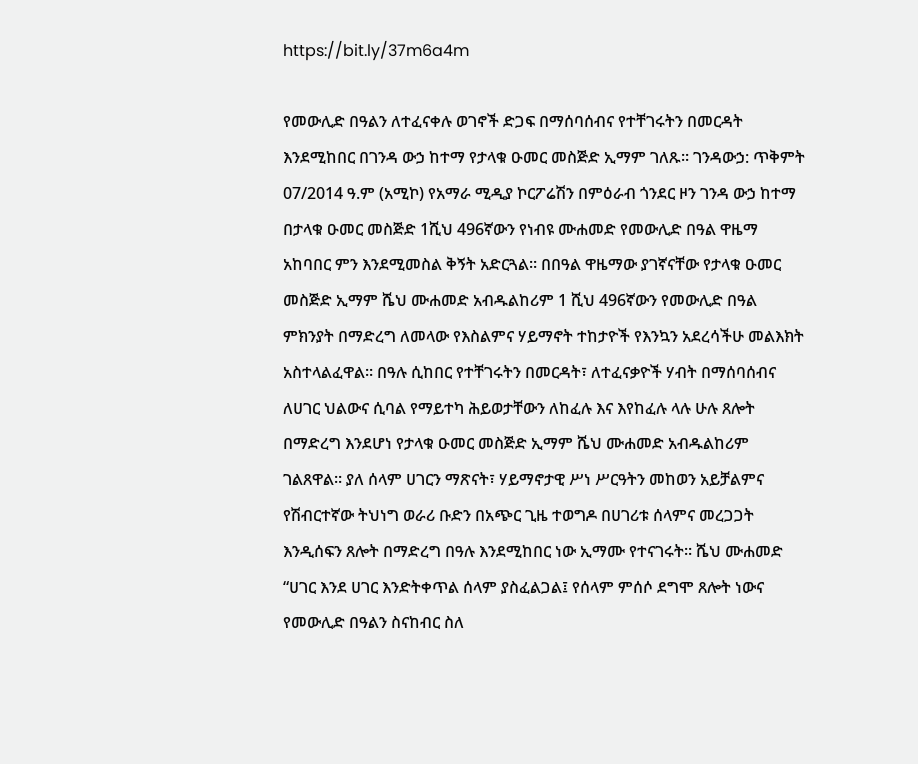https://bit.ly/37m6a4m

የመውሊድ በዓልን ለተፈናቀሉ ወገኖች ድጋፍ በማሰባሰብና የተቸገሩትን በመርዳት እንደሚከበር በገንዳ ውኃ ከተማ የታላቁ ዑመር መስጅድ ኢማም ገለጹ፡፡ ገንዳውኃ: ጥቅምት 07/2014 ዓ.ም (አሚኮ) የአማራ ሚዲያ ኮርፖሬሽን በምዕራብ ጎንደር ዞን ገንዳ ውኃ ከተማ በታላቁ ዑመር መስጅድ 1ሺህ 496ኛውን የነብዩ ሙሐመድ የመውሊድ በዓል ዋዜማ አከባበር ምን እንደሚመስል ቅኝት አድርጓል። በበዓል ዋዜማው ያገኛናቸው የታላቁ ዑመር መስጅድ ኢማም ሼህ ሙሐመድ አብዱልከሪም 1 ሺህ 496ኛውን የመውሊድ በዓል ምክንያት በማድረግ ለመላው የእስልምና ሃይማኖት ተከታዮች የእንኳን አደረሳችሁ መልእክት አስተላልፈዋል። በዓሉ ሲከበር የተቸገሩትን በመርዳት፣ ለተፈናቃዮች ሃብት በማሰባሰብና ለሀገር ህልውና ሲባል የማይተካ ሕይወታቸውን ለከፈሉ እና እየከፈሉ ላሉ ሁሉ ጸሎት በማድረግ እንደሆነ የታላቁ ዑመር መስጅድ ኢማም ሼህ ሙሐመድ አብዱልከሪም ገልጸዋል። ያለ ሰላም ሀገርን ማጽናት፣ ሃይማኖታዊ ሥነ ሥርዓትን መከወን አይቻልምና የሽብርተኛው ትህነግ ወራሪ ቡድን በአጭር ጊዜ ተወግዶ በሀገሪቱ ሰላምና መረጋጋት እንዲሰፍን ጸሎት በማድረግ በዓሉ እንደሚከበር ነው ኢማሙ የተናገሩት። ሼህ ሙሐመድ “ሀገር እንደ ሀገር እንድትቀጥል ሰላም ያስፈልጋል፤ የሰላም ምሰሶ ደግሞ ጸሎት ነውና የመውሊድ በዓልን ስናከብር ስለ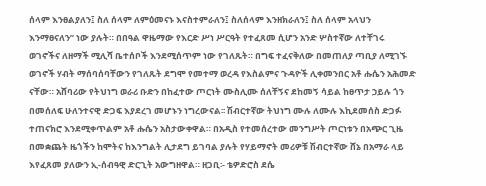ሰላም እንፀልያለን፤ ስለ ሰላም ለምዕመናኑ እናስተምራለን፤ ስለሰላም እንዘክራለን፤ ስለ ሰላም አላህን እንማፀናለን” ነው ያሉት። በበዓል ዋዜማው የእርድ ሥነ ሥርዓት የተፈጸመ ሲሆን አንድ ሦስተኛው ለተቸገሩ ወገኖችና ለዘማች ሚሊሻ ቤተሰቦች እንደሚሰጥም ነው የገለጹት። በግፍ ተፈናቅለው በመጠለያ ጣቢያ ለሚገኙ ወገኖች ሃብት ማሰባሰባቸውን የገለጹት ደግሞ የመተማ ወረዳ የእስልምና ጉዳዮች ሊቀመንበር አቶ ሑሴን አሕመድ ናቸው። አሸባሪው የትህነግ ወራሪ ቡድን በከፈተው ጦርነት ሙስሊሙ ሰለቸኝና ደከመኝ ሳይል ከፀጥታ ኃይሉ ጎን በመሰለፍ ሁለንተናዊ ድጋፍ እያደረገ መሆኑን ነግረውናል፡፡ ሽብርተኛው ትህነግ ሙሉ ለሙሉ እኪደመሰስ ድጋፉ ተጠናክሮ እንደሚቀጥልም አቶ ሑሴን አስታውቀዋል። በአዲስ የተመሰረተው መንግሥት ጦርነቱን በአጭር ጊዜ በመቋጨት ዜጎችን ከሞትና ከእንግልት ሊታደግ ይገባል ያሉት የሃይማኖት መሪዎቹ ሽብርተኛው ሸኔ በአማራ ላይ እየፈጸመ ያለውን ኢ-ሰብዓዊ ድርጊት አውግዘዋል። ዘጋቢ፡- ቴዎድሮስ ደሴ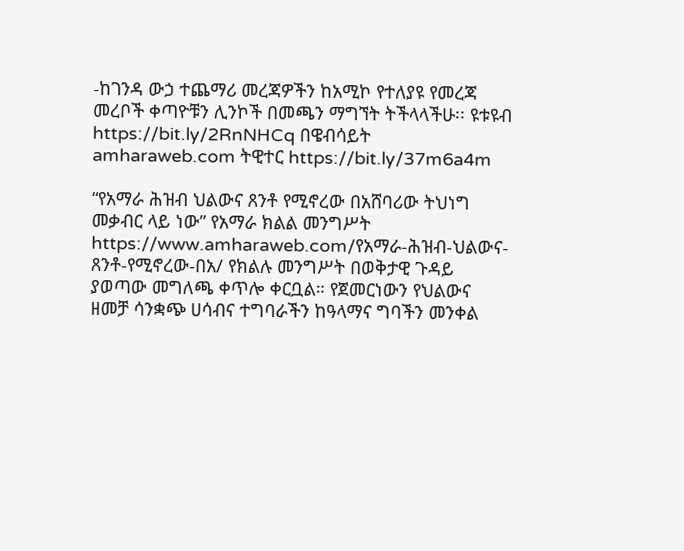-ከገንዳ ውኃ ተጨማሪ መረጃዎችን ከአሚኮ የተለያዩ የመረጃ መረቦች ቀጣዮቹን ሊንኮች በመጫን ማግኘት ትችላላችሁ፡፡ ዩቱዩብ https://bit.ly/2RnNHCq በዌብሳይት amharaweb.com ትዊተር https://bit.ly/37m6a4m

“የአማራ ሕዝብ ህልውና ጸንቶ የሚኖረው በአሸባሪው ትህነግ መቃብር ላይ ነው” የአማራ ክልል መንግሥት https://www.amharaweb.com/የአማራ-ሕዝብ-ህልውና-ጸንቶ-የሚኖረው-በአ/ የክልሉ መንግሥት በወቅታዊ ጉዳይ ያወጣው መግለጫ ቀጥሎ ቀርቧል። የጀመርነውን የህልውና ዘመቻ ሳንቋጭ ሀሳብና ተግባራችን ከዓላማና ግባችን መንቀል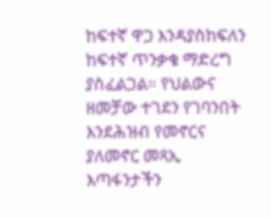ከፍተኛ ዋጋ እንዳያስከፍለን ከፍተኛ ጥንቃቄ ማድረግ ያስፈልጋል። የህልውና ዘመቻው ተገደን የገባንበት እንደሕዝብ የመኖርና ያለመኖር መጻኢ እጣፋንታችን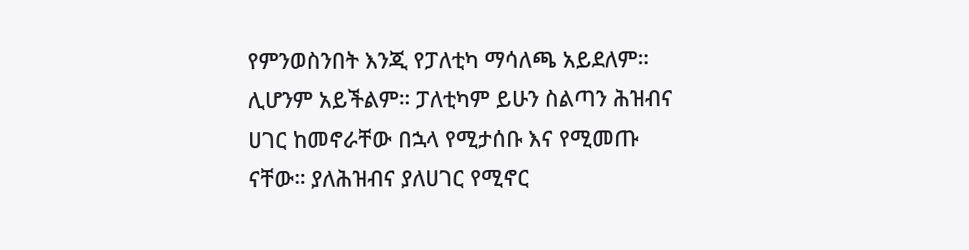የምንወስንበት እንጂ የፓለቲካ ማሳለጫ አይደለም። ሊሆንም አይችልም። ፓለቲካም ይሁን ስልጣን ሕዝብና ሀገር ከመኖራቸው በኋላ የሚታሰቡ እና የሚመጡ ናቸው። ያለሕዝብና ያለሀገር የሚኖር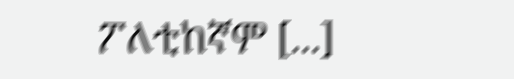ፖለቲከኛም [...]